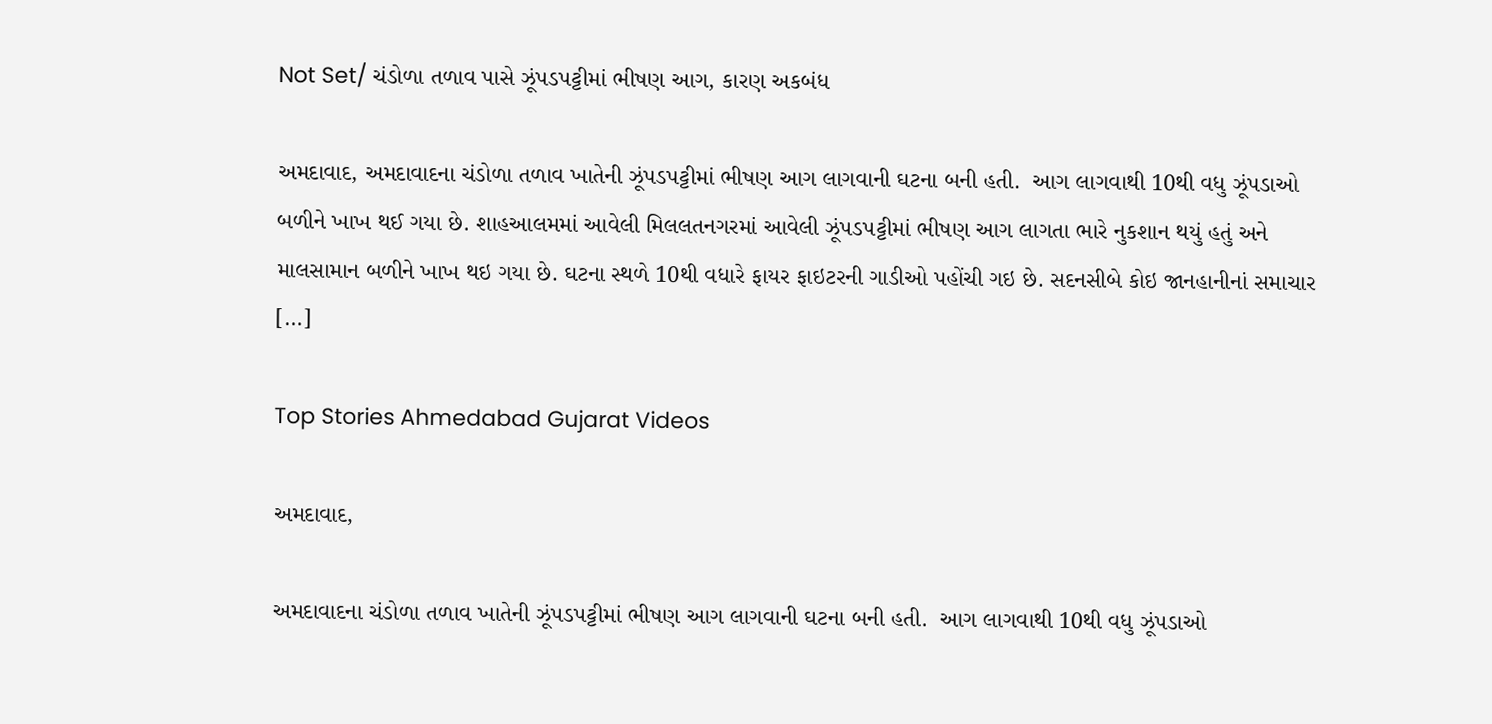Not Set/ ચંડોળા તળાવ પાસે ઝૂંપડપટ્ટીમાં ભીષણ આગ, કારણ અકબંધ

અમદાવાદ, અમદાવાદના ચંડોળા તળાવ ખાતેની ઝૂંપડપટ્ટીમાં ભીષણ આગ લાગવાની ઘટના બની હતી.  આગ લાગવાથી 10થી વધુ ઝૂંપડાઓ બળીને ખાખ થઈ ગયા છે. શાહઆલમમાં આવેલી મિલલતનગરમાં આવેલી ઝૂંપડપટ્ટીમાં ભીષણ આગ લાગતા ભારે નુકશાન થયું હતું અને માલસામાન બળીને ખાખ થઇ ગયા છે. ઘટના સ્થળે 10થી વધારે ફાયર ફાઇટરની ગાડીઓ પહોંચી ગઇ છે. સદનસીબે કોઇ જાનહાનીનાં સમાચાર […]

Top Stories Ahmedabad Gujarat Videos

અમદાવાદ,

અમદાવાદના ચંડોળા તળાવ ખાતેની ઝૂંપડપટ્ટીમાં ભીષણ આગ લાગવાની ઘટના બની હતી.  આગ લાગવાથી 10થી વધુ ઝૂંપડાઓ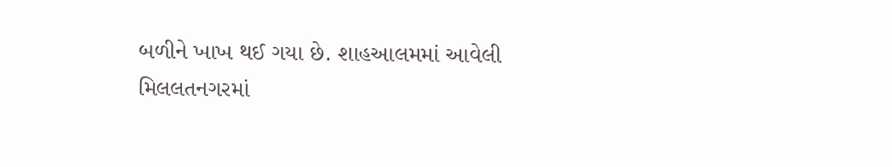બળીને ખાખ થઈ ગયા છે. શાહઆલમમાં આવેલી મિલલતનગરમાં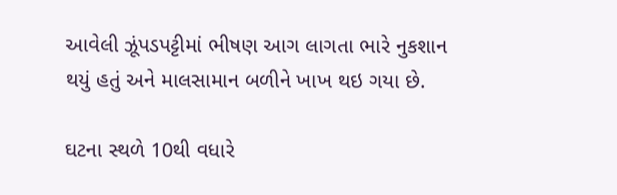આવેલી ઝૂંપડપટ્ટીમાં ભીષણ આગ લાગતા ભારે નુકશાન થયું હતું અને માલસામાન બળીને ખાખ થઇ ગયા છે.

ઘટના સ્થળે 10થી વધારે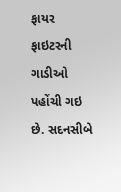ફાયર ફાઇટરની ગાડીઓ પહોંચી ગઇ છે. સદનસીબે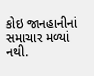કોઇ જાનહાનીનાં સમાચાર મળ્યાં નથી.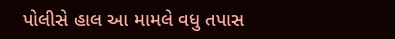પોલીસે હાલ આ મામલે વધુ તપાસ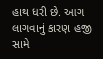હાથ ધરી છે. આગ લાગવાનું કારણ હજી સામે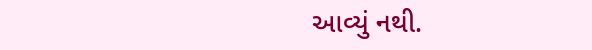આવ્યું નથી.